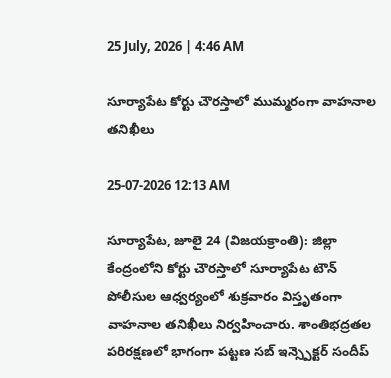25 July, 2026 | 4:46 AM

సూర్యాపేట కోర్టు చౌరస్తాలో ముమ్మరంగా వాహనాల తనిఖీలు

25-07-2026 12:13 AM

సూర్యాపేట, జూలై 24 (విజయక్రాంతి): జిల్లా కేంద్రంలోని కోర్టు చౌరస్తాలో సూర్యాపేట టౌన్ పోలీసుల ఆధ్వర్యంలో శుక్రవారం విస్తృతంగా వాహనాల తనిఖీలు నిర్వహించారు. శాంతిభద్రతల పరిరక్షణలో భాగంగా పట్టణ సబ్ ఇన్స్పెక్టర్ సందీప్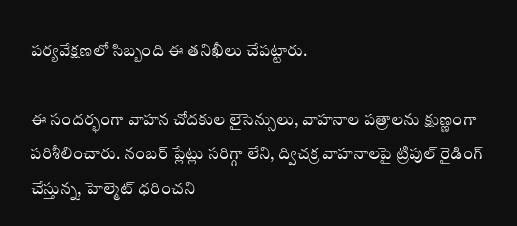పర్యవేక్షణలో సిబ్బంది ఈ తనిఖీలు చేపట్టారు.

ఈ సందర్భంగా వాహన చోదకుల లైసెన్సులు, వాహనాల పత్రాలను క్షుణ్ణంగా పరిశీలించారు. నంబర్ ప్లేట్లు సరిగ్గా లేని, ద్విచక్ర వాహనాలపై ట్రిపుల్ రైడింగ్ చేస్తున్న, హెల్మెట్ ధరించని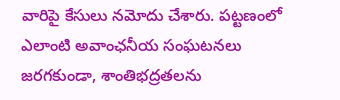వారిపై కేసులు నమోదు చేశారు. పట్టణంలో ఎలాంటి అవాంఛనీయ సంఘటనలు జరగకుండా, శాంతిభద్రతలను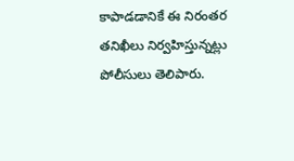కాపాడడానికే ఈ నిరంతర తనిఖీలు నిర్వహిస్తున్నట్లు పోలీసులు తెలిపారు.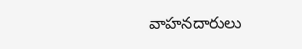వాహనదారులు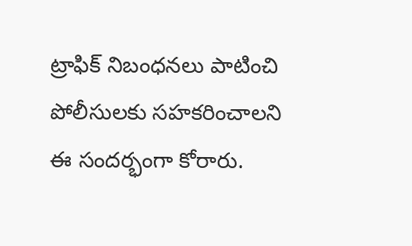ట్రాఫిక్ నిబంధనలు పాటించి పోలీసులకు సహకరించాలని ఈ సందర్భంగా కోరారు.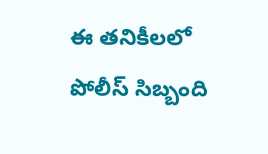ఈ తనికీలలో పోలీస్ సిబ్బంది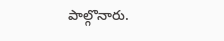పాల్గొనారు.